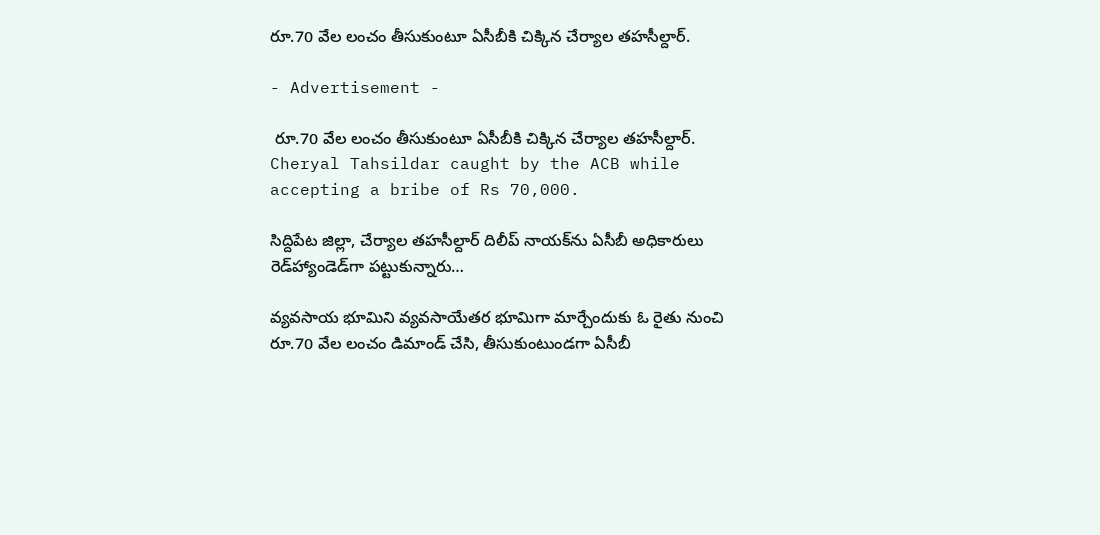రూ.70 వేల లంచం తీసుకుంటూ ఏసీబీకి చిక్కిన చేర్యాల తహసీల్దార్.

- Advertisement -

 రూ.70 వేల లంచం తీసుకుంటూ ఏసీబీకి చిక్కిన చేర్యాల తహసీల్దార్.
Cheryal Tahsildar caught by the ACB while accepting a bribe of Rs 70,000.

సిద్దిపేట జిల్లా, చేర్యాల తహసీల్దార్ దిలీప్ నాయక్‌ను ఏసీబీ అధికారులు రెడ్‌హ్యాండెడ్‌గా పట్టుకున్నారు…

వ్యవసాయ భూమిని వ్యవసాయేతర భూమిగా మార్చేందుకు ఓ రైతు నుంచి రూ.70 వేల లంచం డిమాండ్ చేసి, తీసుకుంటుండగా ఏసీబీ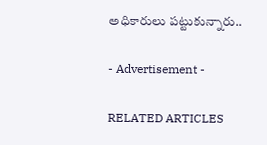అధికారులు పట్టుకున్నారు..

- Advertisement -

RELATED ARTICLES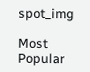spot_img

Most Popular